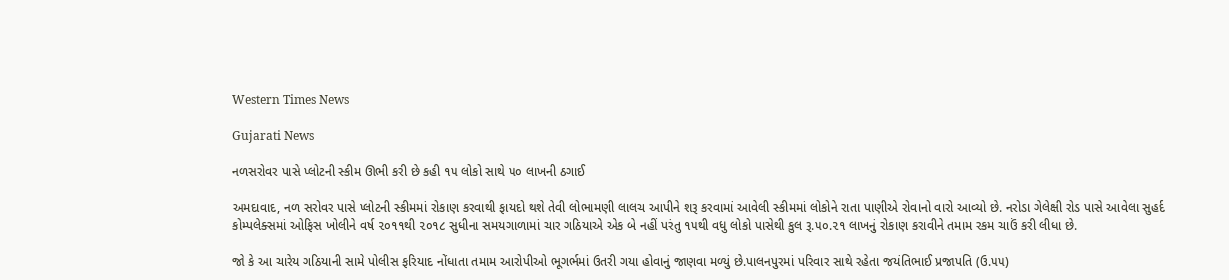Western Times News

Gujarati News

નળસરોવર પાસે પ્લોટની સ્કીમ ઊભી કરી છે કહી ૧૫ લોકો સાથે ૫૦ લાખની ઠગાઈ

અમદાવાદ, નળ સરોવર પાસે પ્લોટની સ્કીમમાં રોકાણ કરવાથી ફાયદો થશે તેવી લોભામણી લાલચ આપીને શરૂ કરવામાં આવેલી સ્કીમમાં લોકોને રાતા પાણીએ રોવાનો વારો આવ્યો છે. નરોડા ગેલેક્ષી રોડ પાસે આવેલા સુહર્દ કોમ્પલેક્સમાં ઓફિસ ખોલીને વર્ષ ૨૦૧૧થી ૨૦૧૮ સુધીના સમયગાળામાં ચાર ગઠિયાએ એક બે નહીં પરંતુ ૧૫થી વધુ લોકો પાસેથી કુલ રૂ.૫૦.૨૧ લાખનું રોકાણ કરાવીને તમામ રકમ ચાઉં કરી લીધા છે.

જો કે આ ચારેય ગઠિયાની સામે પોલીસ ફરિયાદ નોંધાતા તમામ આરોપીઓ ભૂગર્ભમાં ઉતરી ગયા હોવાનું જાણવા મળ્યું છે.પાલનપુરમાં પરિવાર સાથે રહેતા જયંતિભાઈ પ્રજાપતિ (ઉ.૫૫)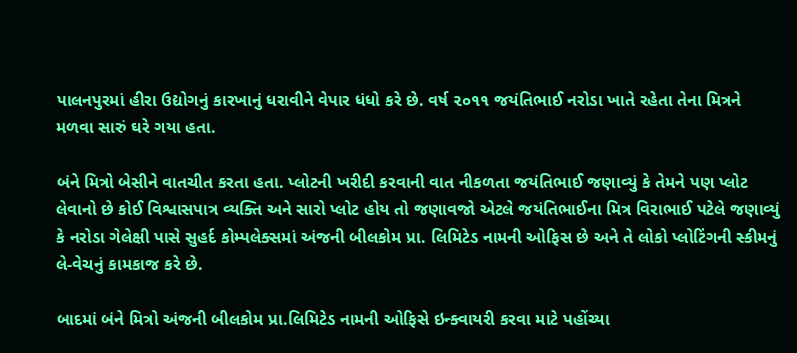પાલનપુરમાં હીરા ઉદ્યોગનું કારખાનું ધરાવીને વેપાર ધંધો કરે છે. વર્ષ ૨૦૧૧ જયંતિભાઈ નરોડા ખાતે રહેતા તેના મિત્રને મળવા સારું ઘરે ગયા હતા.

બંને મિત્રો બેસીને વાતચીત કરતા હતા. પ્લોટની ખરીદી કરવાની વાત નીકળતા જયંતિભાઈ જણાવ્યું કે તેમને પણ પ્લોટ લેવાનો છે કોઈ વિશ્વાસપાત્ર વ્યક્તિ અને સારો પ્લોટ હોય તો જણાવજો એટલે જયંતિભાઈના મિત્ર વિરાભાઈ પટેલે જણાવ્યું કે નરોડા ગેલેક્ષી પાસે સુહર્દ કોમ્પલેક્સમાં અંજની બીલકોમ પ્રા. લિમિટેડ નામની ઓફિસ છે અને તે લોકો પ્લોટિંગની સ્કીમનું લે-વેચનું કામકાજ કરે છે.

બાદમાં બંને મિત્રો અંજની બીલકોમ પ્રા.લિમિટેડ નામની ઓફિસે ઇન્ક્વાયરી કરવા માટે પહોંચ્યા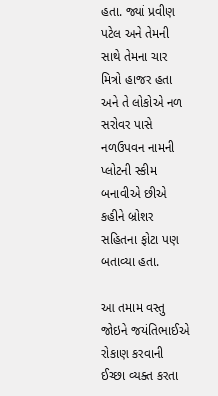હતા. જ્યાં પ્રવીણ પટેલ અને તેમની સાથે તેમના ચાર મિત્રો હાજર હતા અને તે લોકોએ નળ સરોવર પાસે નળઉપવન નામની પ્લોટની સ્કીમ બનાવીએ છીએ કહીને બ્રોશર સહિતના ફોટા પણ બતાવ્યા હતા.

આ તમામ વસ્તુ જોઇને જયંતિભાઈએ રોકાણ કરવાની ઈચ્છા વ્યક્ત કરતા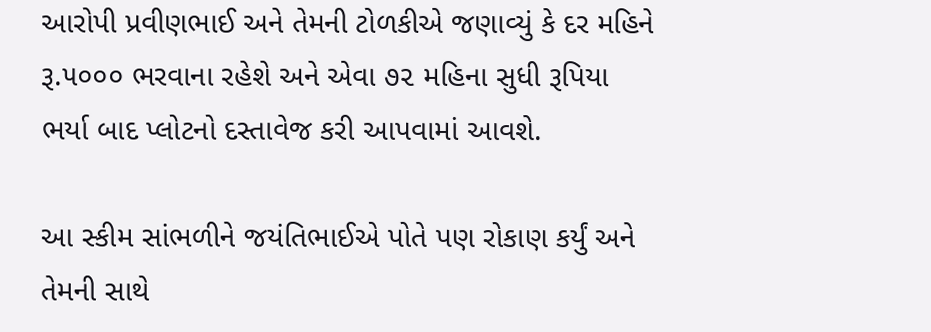આરોપી પ્રવીણભાઈ અને તેમની ટોળકીએ જણાવ્યું કે દર મહિને રૂ.૫૦૦૦ ભરવાના રહેશે અને એવા ૭૨ મહિના સુધી રૂપિયા ભર્યા બાદ પ્લોટનો દસ્તાવેજ કરી આપવામાં આવશે.

આ સ્કીમ સાંભળીને જયંતિભાઈએ પોતે પણ રોકાણ કર્યું અને તેમની સાથે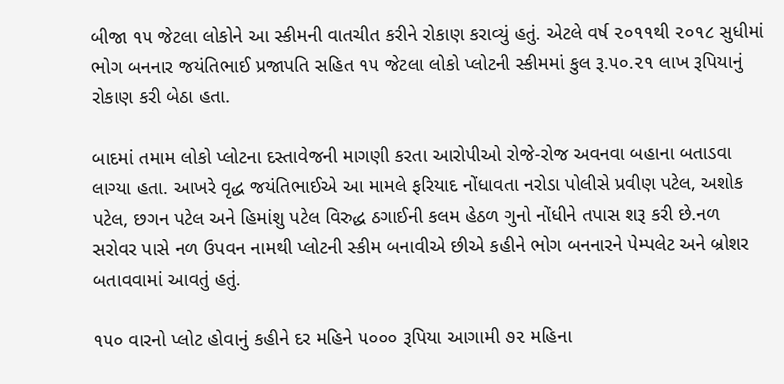બીજા ૧૫ જેટલા લોકોને આ સ્કીમની વાતચીત કરીને રોકાણ કરાવ્યું હતું. એટલે વર્ષ ૨૦૧૧થી ૨૦૧૮ સુધીમાં ભોગ બનનાર જયંતિભાઈ પ્રજાપતિ સહિત ૧૫ જેટલા લોકો પ્લોટની સ્કીમમાં કુલ રૂ.૫૦.૨૧ લાખ રૂપિયાનું રોકાણ કરી બેઠા હતા.

બાદમાં તમામ લોકો પ્લોટના દસ્તાવેજની માગણી કરતા આરોપીઓ રોજે-રોજ અવનવા બહાના બતાડવા લાગ્યા હતા. આખરે વૃદ્ધ જયંતિભાઈએ આ મામલે ફરિયાદ નોંધાવતા નરોડા પોલીસે પ્રવીણ પટેલ, અશોક પટેલ, છગન પટેલ અને હિમાંશુ પટેલ વિરુદ્ધ ઠગાઈની કલમ હેઠળ ગુનો નોંધીને તપાસ શરૂ કરી છે.નળ સરોવર પાસે નળ ઉપવન નામથી પ્લોટની સ્કીમ બનાવીએ છીએ કહીને ભોગ બનનારને પેમ્પલેટ અને બ્રોશર બતાવવામાં આવતું હતું.

૧૫૦ વારનો પ્લોટ હોવાનું કહીને દર મહિને ૫૦૦૦ રૂપિયા આગામી ૭૨ મહિના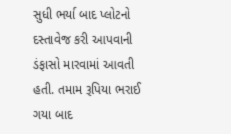સુધી ભર્યા બાદ પ્લોટનો દસ્તાવેજ કરી આપવાની ડંફાસો મારવામાં આવતી હતી. તમામ રૂપિયા ભરાઈ ગયા બાદ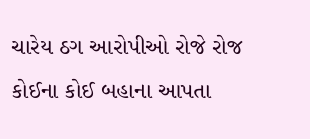ચારેય ઠગ આરોપીઓ રોજે રોજ કોઈના કોઈ બહાના આપતા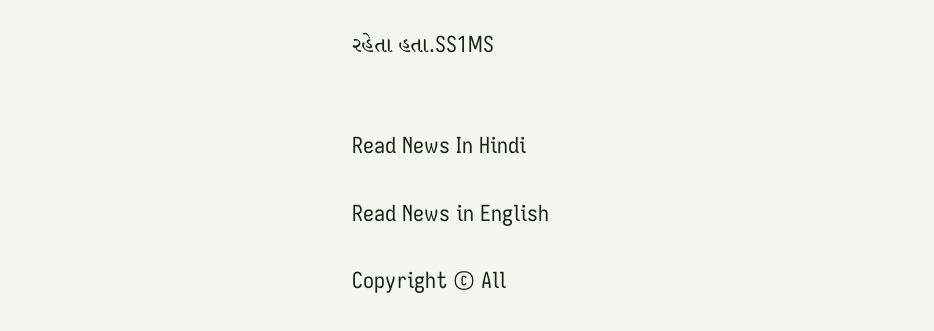રહેતા હતા.SS1MS


Read News In Hindi

Read News in English

Copyright © All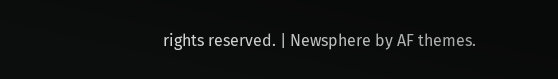rights reserved. | Newsphere by AF themes.